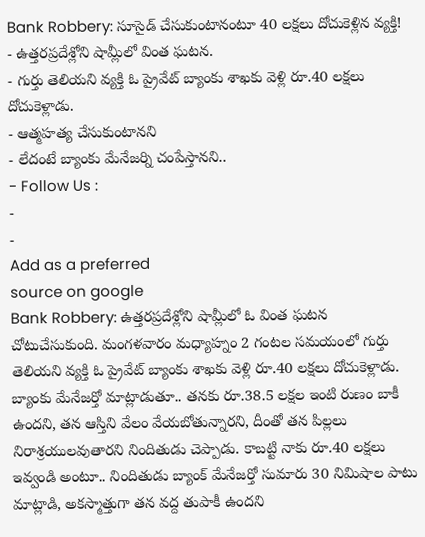Bank Robbery: సూసైడ్ చేసుకుంటానంటూ 40 లక్షలు దోచుకెళ్లిన వ్యక్తి!
- ఉత్తరప్రదేశ్లోని షామ్లీలో వింత ఘటన.
- గుర్తు తెలియని వ్యక్తి ఓ ప్రైవేట్ బ్యాంకు శాఖకు వెళ్లి రూ.40 లక్షలు దోచుకెళ్లాడు.
- ఆత్మహత్య చేసుకుంటానని
- లేదంటే బ్యాంకు మేనేజర్ని చంపేస్తానని..
- Follow Us :
-
-
Add as a preferred
source on google
Bank Robbery: ఉత్తరప్రదేశ్లోని షామ్లీలో ఓ వింత ఘటన చోటుచేసుకుంది. మంగళవారం మధ్యాహ్నం 2 గంటల సమయంలో గుర్తు తెలియని వ్యక్తి ఓ ప్రైవేట్ బ్యాంకు శాఖకు వెళ్లి రూ.40 లక్షలు దోచుకెళ్లాడు. బ్యాంకు మేనేజర్తో మాట్లాడుతూ.. తనకు రూ.38.5 లక్షల ఇంటి రుణం బాకీ ఉందని, తన ఆస్తిని వేలం వేయబోతున్నారని, దీంతో తన పిల్లలు నిరాశ్రయులవుతారని నిందితుడు చెప్పాడు. కాబట్టి నాకు రూ.40 లక్షలు ఇవ్వండి అంటూ.. నిందితుడు బ్యాంక్ మేనేజర్తో సుమారు 30 నిమిషాల పాటు మాట్లాడి, అకస్మాత్తుగా తన వద్ద తుపాకీ ఉందని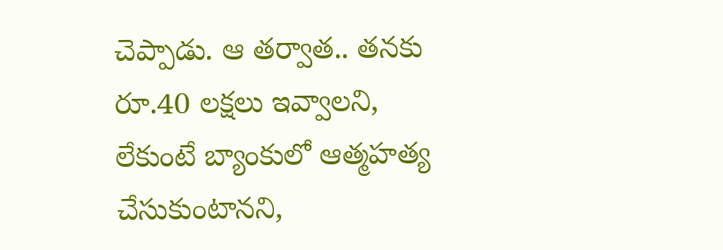చెప్పాడు. ఆ తర్వాత.. తనకు రూ.40 లక్షలు ఇవ్వాలని, లేకుంటే బ్యాంకులో ఆత్మహత్య చేసుకుంటానని,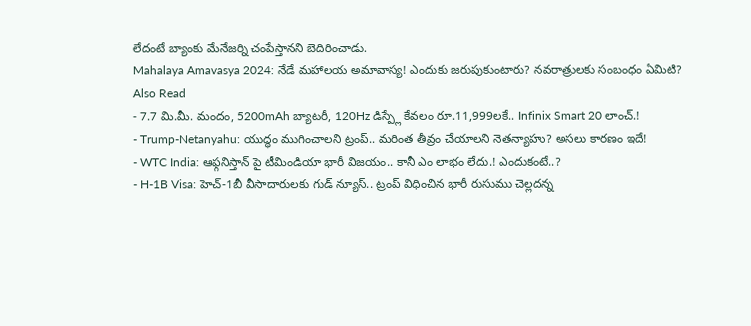లేదంటే బ్యాంకు మేనేజర్ని చంపేస్తానని బెదిరించాడు.
Mahalaya Amavasya 2024: నేడే మహాలయ అమావాస్య! ఎందుకు జరుపుకుంటారు? నవరాత్రులకు సంబంధం ఏమిటి?
Also Read
- 7.7 మి.మీ. మందం, 5200mAh బ్యాటరీ, 120Hz డిస్ప్లే కేవలం రూ.11,999లకే.. Infinix Smart 20 లాంచ్.!
- Trump-Netanyahu: యుద్ధం ముగించాలని ట్రంప్.. మరింత తీవ్రం చేయాలని నెతన్యాహు? అసలు కారణం ఇదే!
- WTC India: ఆఫ్గనిస్తాన్ పై టీమిండియా భారీ విజయం.. కానీ ఎం లాభం లేదు.! ఎందుకంటే..?
- H-1B Visa: హెచ్-1బీ వీసాదారులకు గుడ్ న్యూస్.. ట్రంప్ విధించిన భారీ రుసుము చెల్లదన్న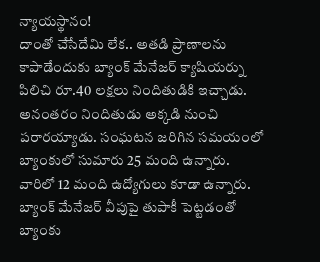న్యాయస్థానం!
దాంతో చేసేదేమి లేక.. అతడి ప్రాణాలను కాపాడేందుకు బ్యాంక్ మేనేజర్ క్యాషియర్ను పిలిచి రూ.40 లక్షలు నిందితుడికి ఇచ్చాడు. అనంతరం నిందితుడు అక్కడి నుంచి పరారయ్యాడు. సంఘటన జరిగిన సమయంలో బ్యాంకులో సుమారు 25 మంది ఉన్నారు. వారిలో 12 మంది ఉద్యోగులు కూడా ఉన్నారు. బ్యాంక్ మేనేజర్ వీపుపై తుపాకీ పెట్టడంతో బ్యాంకు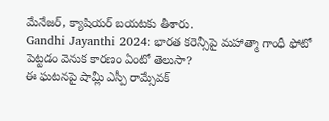మేనేజర్, క్యాషియర్ బయటకు తీశారు.
Gandhi Jayanthi 2024: భారత కరెన్సీపై మహాత్మా గాంధీ ఫోటో పెట్టడం వెనుక కారణం ఏంటో తెలుసా?
ఈ ఘటనపై షామ్లీ ఎస్పీ రామ్సేవక్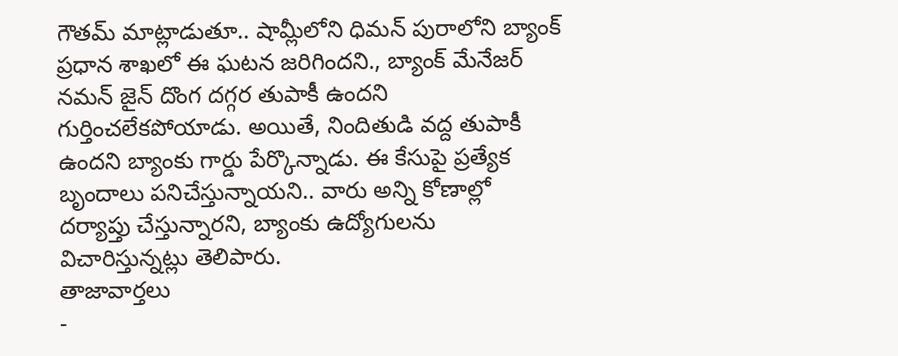గౌతమ్ మాట్లాడుతూ.. షామ్లీలోని ధిమన్ పురాలోని బ్యాంక్ ప్రధాన శాఖలో ఈ ఘటన జరిగిందని., బ్యాంక్ మేనేజర్ నమన్ జైన్ దొంగ దగ్గర తుపాకీ ఉందని గుర్తించలేకపోయాడు. అయితే, నిందితుడి వద్ద తుపాకీ ఉందని బ్యాంకు గార్డు పేర్కొన్నాడు. ఈ కేసుపై ప్రత్యేక బృందాలు పనిచేస్తున్నాయని.. వారు అన్ని కోణాల్లో దర్యాప్తు చేస్తున్నారని, బ్యాంకు ఉద్యోగులను విచారిస్తున్నట్లు తెలిపారు.
తాజావార్తలు
-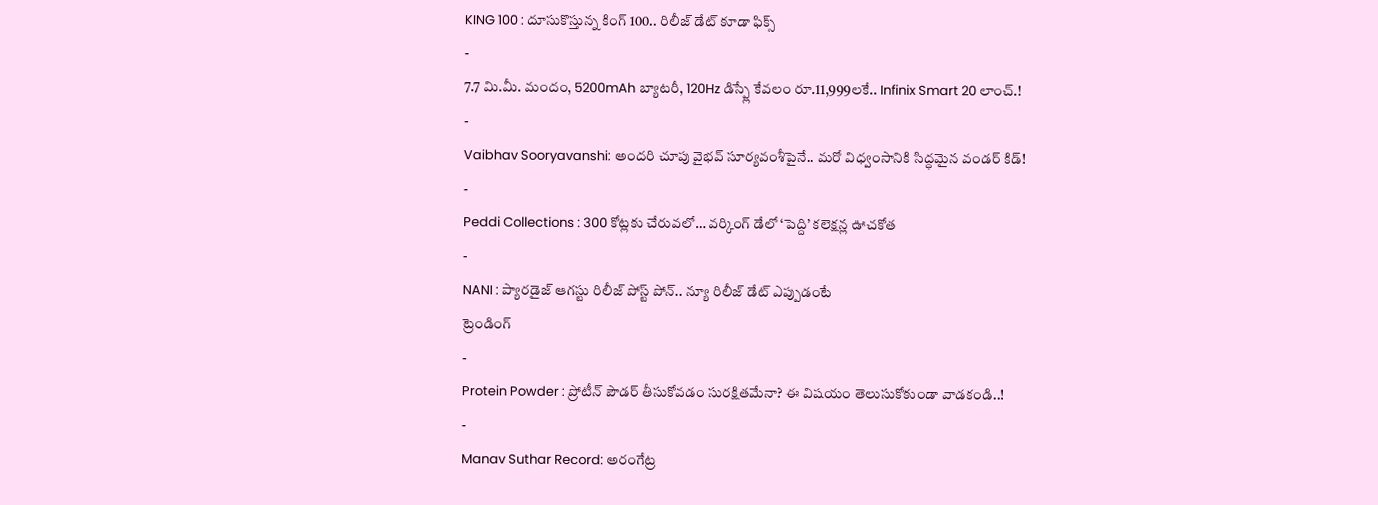KING 100 : దూసుకొస్తున్న కింగ్ 100.. రిలీజ్ డేట్ కూడా ఫిక్స్
-
7.7 మి.మీ. మందం, 5200mAh బ్యాటరీ, 120Hz డిస్ప్లే కేవలం రూ.11,999లకే.. Infinix Smart 20 లాంచ్.!
-
Vaibhav Sooryavanshi: అందరి చూపు వైభవ్ సూర్యవంశీపైనే.. మరో విధ్వంసానికి సిద్ధమైన వండర్ కిడ్!
-
Peddi Collections : 300 కోట్లకు చేరువలో… వర్కింగ్ డేలో ‘పెద్ది’ కలెక్షన్ల ఊచకోత
-
NANI : ప్యారడైజ్ ఆగస్టు రిలీజ్ పోస్ట్ పోన్.. న్యూ రిలీజ్ డేట్ ఎప్పుడంటే
ట్రెండింగ్
-
Protein Powder : ప్రోటీన్ పౌడర్ తీసుకోవడం సురక్షితమేనా? ఈ విషయం తెలుసుకోకుండా వాడకండి..!
-
Manav Suthar Record: అరంగేట్ర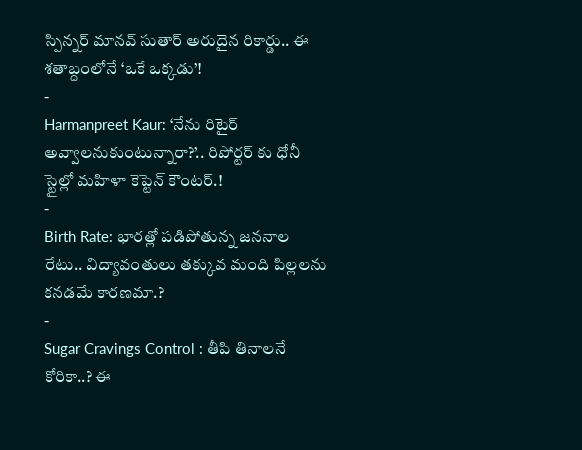స్పిన్నర్ మానవ్ సుతార్ అరుదైన రికార్డు.. ఈ శతాబ్దంలోనే ‘ఒకే ఒక్కడు’!
-
Harmanpreet Kaur: ‘నేను రిటైర్ అవ్వాలనుకుంటున్నారా?’.. రిపోర్టర్ కు ధోనీ స్టైల్లో మహిళా కెప్టెన్ కౌంటర్.!
-
Birth Rate: భారత్లో పడిపోతున్న జననాల రేటు.. విద్యావంతులు తక్కువ మంది పిల్లలను కనడమే కారణమా.?
-
Sugar Cravings Control : తీపి తినాలనే కోరికా..? ఈ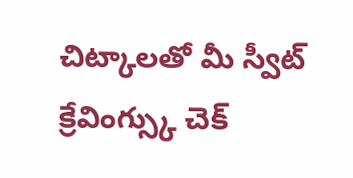చిట్కాలతో మీ స్వీట్ క్రేవింగ్స్కు చెక్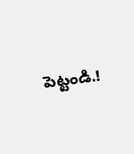పెట్టండి.!